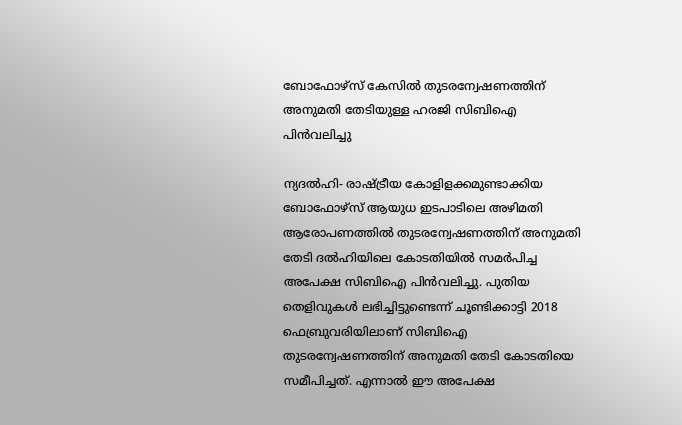ബോഫോഴ്‌സ് കേസില്‍ തുടരന്വേഷണത്തിന് അനുമതി തേടിയുള്ള ഹരജി സിബിഐ പിന്‍വലിച്ചു

ന്യദല്‍ഹി- രാഷ്ട്രീയ കോളിളക്കമുണ്ടാക്കിയ ബോഫോഴ്‌സ് ആയുധ ഇടപാടിലെ അഴിമതി ആരോപണത്തില്‍ തുടരന്വേഷണത്തിന് അനുമതി തേടി ദല്‍ഹിയിലെ കോടതിയില്‍ സമര്‍പിച്ച അപേക്ഷ സിബിഐ പിന്‍വലിച്ചു. പുതിയ തെളിവുകള്‍ ലഭിച്ചിട്ടുണ്ടെന്ന് ചൂണ്ടിക്കാട്ടി 2018 ഫെബ്രുവരിയിലാണ് സിബിഐ തുടരന്വേഷണത്തിന് അനുമതി തേടി കോടതിയെ സമീപിച്ചത്. എന്നാല്‍ ഈ അപേക്ഷ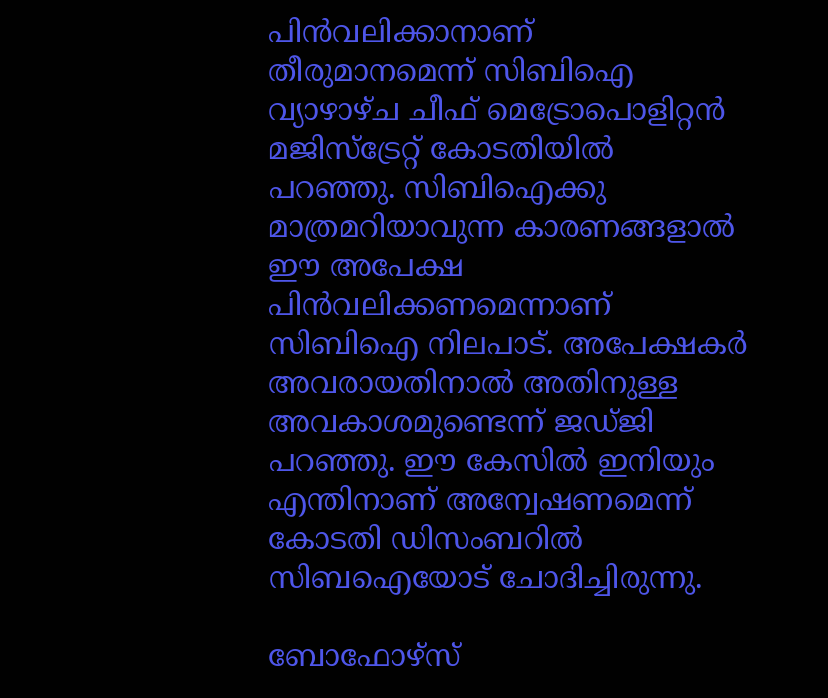പിന്‍വലിക്കാനാണ് തീരുമാനമെന്ന് സിബിഐ വ്യാഴാഴ്ച ചീഫ് മെട്രോപൊളിറ്റന്‍ മജിസ്‌ട്രേറ്റ് കോടതിയില്‍ പറഞ്ഞു. സിബിഐക്കു മാത്രമറിയാവുന്ന കാരണങ്ങളാല്‍ ഈ അപേക്ഷ പിന്‍വലിക്കണമെന്നാണ് സിബിഐ നിലപാട്. അപേക്ഷകര്‍ അവരായതിനാല്‍ അതിനുള്ള അവകാശമുണ്ടെന്ന് ജഡ്ജി പറഞ്ഞു. ഈ കേസില്‍ ഇനിയും എന്തിനാണ് അന്വേഷണമെന്ന് കോടതി ഡിസംബറില്‍ സിബഐയോട് ചോദിച്ചിരുന്നു.

ബോഫോഴ്‌സ്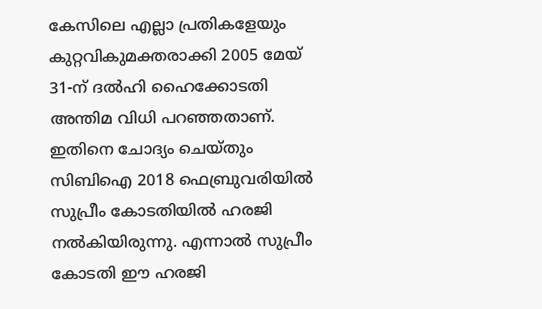കേസിലെ എല്ലാ പ്രതികളേയും കുറ്റവികുമക്തരാക്കി 2005 മേയ് 31-ന് ദല്‍ഹി ഹൈക്കോടതി അന്തിമ വിധി പറഞ്ഞതാണ്. ഇതിനെ ചോദ്യം ചെയ്തും സിബിഐ 2018 ഫെബ്രുവരിയില്‍ സുപ്രീം കോടതിയില്‍ ഹരജി നല്‍കിയിരുന്നു. എന്നാല്‍ സുപ്രീം കോടതി ഈ ഹരജി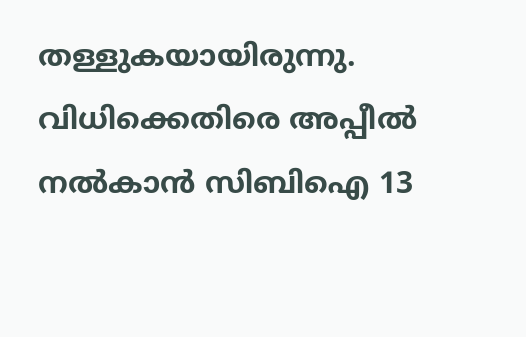തള്ളുകയായിരുന്നു. വിധിക്കെതിരെ അപ്പീല്‍ നല്‍കാന്‍ സിബിഐ 13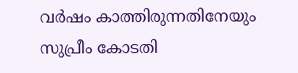വര്‍ഷം കാത്തിരുന്നതിനേയും സുപ്രീം കോടതി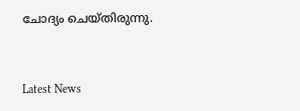ചോദ്യം ചെയ്തിരുന്നു.


Latest News